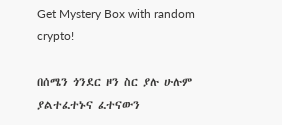Get Mystery Box with random crypto!

በሰሜን ጎንደር ዞን ስር ያሉ ሁሉም ያልተፈተኑና ፈተናውን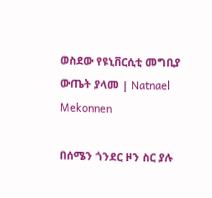ወስደው የዩኒቨርሲቲ መግቢያ ውጤት ያላመ | Natnael Mekonnen

በሰሜን ጎንደር ዞን ስር ያሉ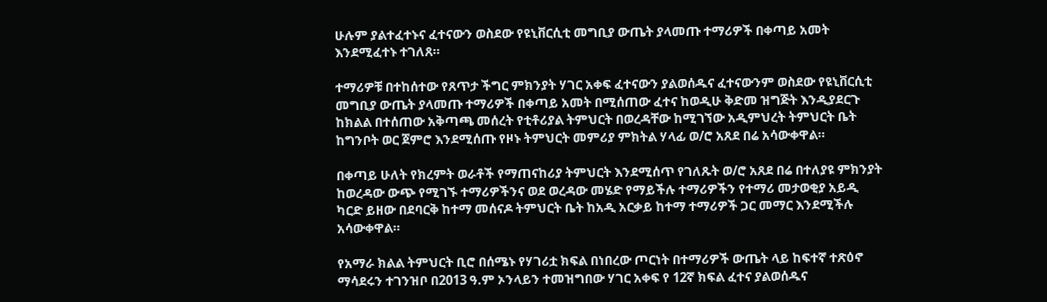ሁሉም ያልተፈተኑና ፈተናውን ወስደው የዩኒቨርሲቲ መግቢያ ውጤት ያላመጡ ተማሪዎች በቀጣይ አመት እንደሚፈተኑ ተገለጸ።

ተማሪዎቹ በተከሰተው የጸጥታ ችግር ምክንያት ሃገር አቀፍ ፈተናውን ያልወሰዱና ፈተናውንም ወስደው የዩኒቨርሲቲ መግቢያ ውጤት ያላመጡ ተማሪዎች በቀጣይ አመት በሚሰጠው ፈተና ከወዲሁ ቅድመ ዝግጅት እንዲያደርጉ ከክልል በተሰጠው አቅጣጫ መሰረት የቲቶሪያል ትምህርት በወረዳቸው ከሚገኘው አዲምህረት ትምህርት ቤት ከግንቦት ወር ጀምሮ እንደሚሰጡ የዞኑ ትምህርት መምሪያ ምክትል ሃላፊ ወ/ሮ አጸደ በሬ አሳውቀዋል።

በቀጣይ ሁለት የክረምት ወራቶች የማጠናከሪያ ትምህርት እንደሚሰጥ የገለጹት ወ/ሮ አጸደ በሬ በተለያዩ ምክንያት ከወረዳው ውጭ የሚገኙ ተማሪዎችንና ወደ ወረዳው መሄድ የማይችሉ ተማሪዎችን የተማሪ መታወቂያ አይዲ ካርድ ይዘው በደባርቅ ከተማ መሰናዶ ትምህርት ቤት ከአዲ አርቃይ ከተማ ተማሪዎች ጋር መማር እንደሚችሉ አሳውቀዋል።

የአማራ ክልል ትምህርት ቢሮ በሰሜኑ የሃገሪቷ ክፍል በነበረው ጦርነት በተማሪዎች ውጤት ላይ ከፍተኛ ተጽዕኖ ማሳደሩን ተገንዝቦ በ2013 ዓ.ም ኦንላይን ተመዝግበው ሃገር አቀፍ የ 12ኛ ክፍል ፈተና ያልወሰዱና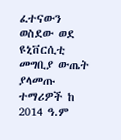ፈተናውን ወስደው ወደ ዩኒቨርሲቲ መግቢያ ውጤት ያላመጡ ተማሪዎች ከ 2014 ዓ.ም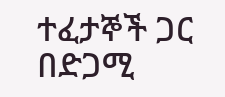ተፈታኞች ጋር በድጋሚ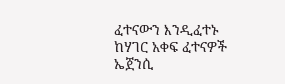ፈተናውን እንዲፈተኑ ከሃገር አቀፍ ፈተናዎች ኤጀንሲ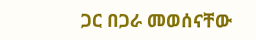ጋር በጋራ መወሰናቸው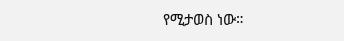የሚታወስ ነው።